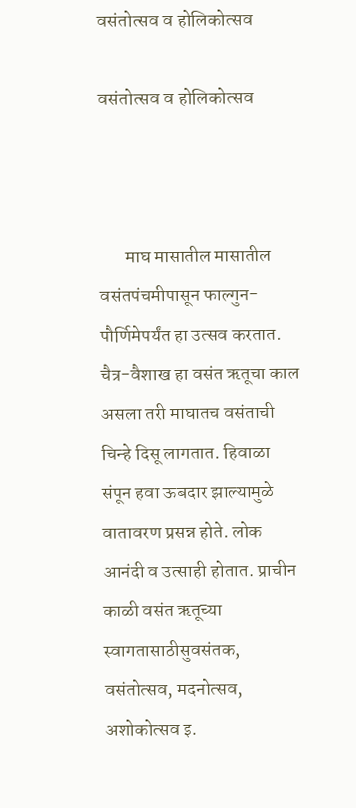वसंतोत्सव व होलिकोत्सव

वसंतोत्सव व होलिकोत्सव



       माघ मासातील मासातील वसंतपंचमीपासून फाल्गुन- पौर्णिमेपर्यंत हा उत्सव करतात. चैत्र-वैशाख हा वसंत ऋतूचा काल असला तरी माघातच वसंताची चिन्हे दिसू लागतात. हिवाळा संपून हवा ऊबदार झाल्यामुळे वातावरण प्रसन्न होते. लोक आनंदी व उत्साही होतात. प्राचीन काळी वसंत ऋतूच्या स्वागतासाठीसुवसंतक, वसंतोत्सव, मदनोत्सव, अशोकोत्सव इ.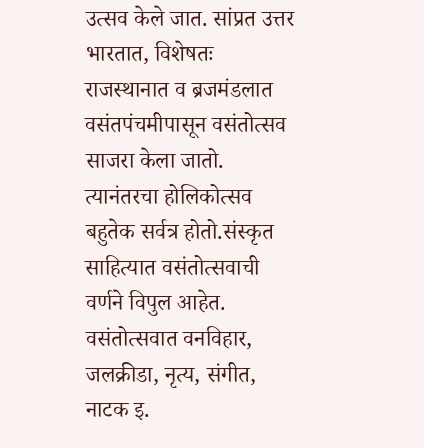उत्सव केले जात. सांप्रत उत्तर भारतात, विशेषतः राजस्थानात व ब्रजमंडलात वसंतपंचमीपासून वसंतोत्सव साजरा केला जातो. त्यानंतरचा होलिकोत्सव बहुतेक सर्वत्र होतो.संस्कृत साहित्यात वसंतोत्सवाची वर्णने विपुल आहेत. वसंतोत्सवात वनविहार, जलक्रीडा, नृत्य, संगीत, नाटक इ.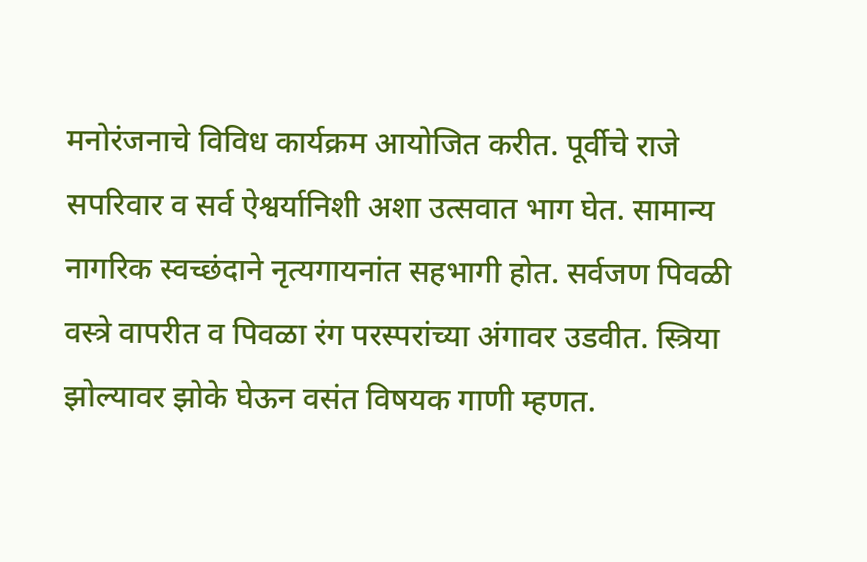मनोरंजनाचे विविध कार्यक्रम आयोजित करीत. पूर्वीचे राजे सपरिवार व सर्व ऐश्वर्यानिशी अशा उत्सवात भाग घेत. सामान्य नागरिक स्वच्छंदाने नृत्यगायनांत सहभागी होत. सर्वजण पिवळी वस्त्रे वापरीत व पिवळा रंग परस्परांच्या अंगावर उडवीत. स्त्रिया झोल्यावर झोके घेऊन वसंत विषयक गाणी म्हणत.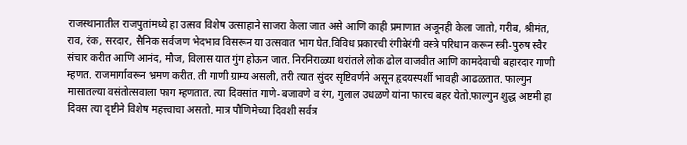राजस्थानातील राजपुतांमध्ये हा उत्सव विशेष उत्साहाने साजरा केला जात असे आणि काही प्रमाणात अजूनही केला जातो, गरीब, श्रीमंत, राव, रंक, सरदार, सैनिक सर्वजण भेदभाव विसरून या उत्सवात भाग घेत.विविध प्रकारची रंगीबेरंगी वस्त्रे परिधान करून स्त्री-पुरुष स्वैर संचार करीत आणि आनंद, मौज, विलास यात गुंग होऊन जात. निरनिराळ्या थरांतले लोक ढोल वाजवीत आणि कामदेवाची बहारदार गाणी म्हणत. राजमार्गावरून भ्रमण करीत. ती गाणी ग्राम्य असली, तरी त्यात सुंदर सृष्टिवर्णने असून हृदयस्पर्शी भावही आढळतात. फाल्गुन मासातल्या वसंतोत्सवाला फाग म्हणतात. त्या दिवसांत गाणे-बजावणे व रंग, गुलाल उधळणे यांना फारच बहर येतो.फाल्गुन शुद्ध अष्टमी हा दिवस त्या दृष्टीने विशेष महत्त्वाचा असतो. मात्र पौणिमेच्या दिवशी सर्वत्र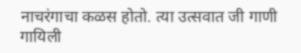नाचरंगाचा कळस होतो. त्या उत्सवात जी गाणी गायिली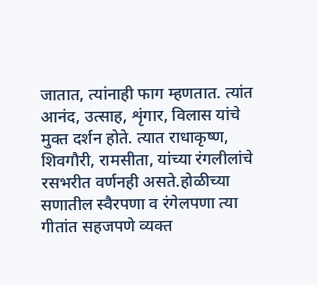जातात, त्यांनाही फाग म्हणतात. त्यांत आनंद, उत्साह, शृंगार, विलास यांचे मुक्त दर्शन होते. त्यात राधाकृष्ण, शिवगौरी, रामसीता, यांच्या रंगलीलांचे रसभरीत वर्णनही असते.होळीच्या सणातील स्वैरपणा व रंगेलपणा त्या गीतांत सहजपणे व्यक्त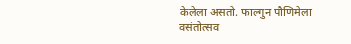केलेला असतो. फाल्गुन पौणिमेला वसंतोत्सव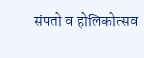संपतो व होलिकोत्सव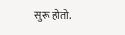सुरू होतो.